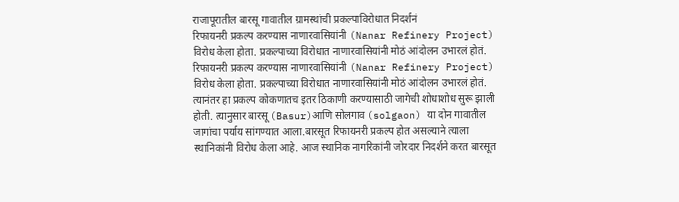राजापूरातील बारसू गावातील ग्रामस्थांची प्रकल्पाविरोधात निदर्शनं
रिफायनरी प्रकल्प करण्यास नाणारवासियांनी (Nanar Refinery Project) विरोध केला होता. प्रकल्पाच्या विरोधात नाणारवासियांनी मोठं आंदोलन उभारलं होतं.
रिफायनरी प्रकल्प करण्यास नाणारवासियांनी (Nanar Refinery Project) विरोध केला होता. प्रकल्पाच्या विरोधात नाणारवासियांनी मोठं आंदोलन उभारलं होतं. त्यानंतर हा प्रकल्प कोकणातच इतर ठिकाणी करण्यासाठी जागेची शोधाशोध सुरू झाली होती. त्यानुसार बारसू (Basur)आणि सोलगाव (solgaon) या दोन गावातील जागांचा पर्याय सांगण्यात आला.बारसूत रिफायनरी प्रकल्प होत असल्याने त्याला स्थानिकांनी विरोध केला आहे. आज स्थानिक नागरिकांनी जोरदार निदर्शने करत बारसूत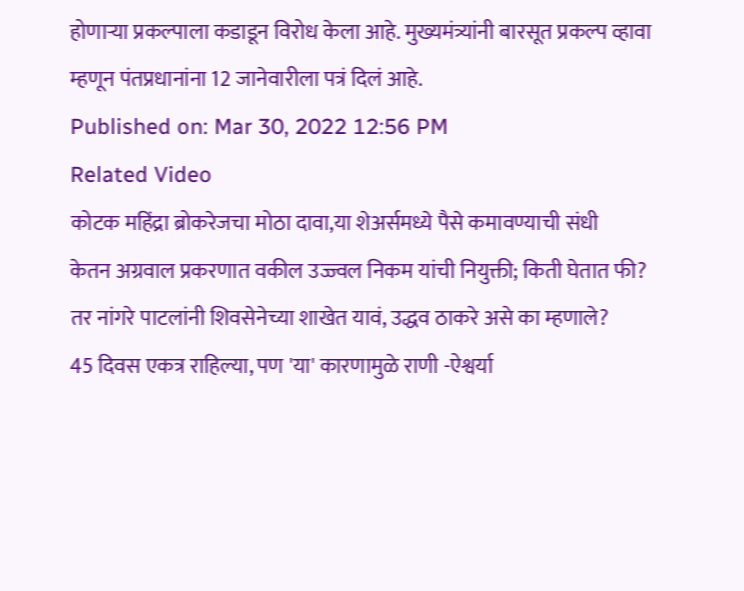होणाऱ्या प्रकल्पाला कडाडून विरोध केला आहे. मुख्यमंत्र्यांनी बारसूत प्रकल्प व्हावा म्हणून पंतप्रधानांना 12 जानेवारीला पत्रं दिलं आहे.
Published on: Mar 30, 2022 12:56 PM
Related Video
कोटक महिंद्रा ब्रोकरेजचा मोठा दावा,या शेअर्समध्ये पैसे कमावण्याची संधी
केतन अग्रवाल प्रकरणात वकील उज्ज्वल निकम यांची नियुक्ती; किती घेतात फी?
तर नांगरे पाटलांनी शिवसेनेच्या शाखेत यावं, उद्धव ठाकरे असे का म्हणाले?
45 दिवस एकत्र राहिल्या, पण 'या' कारणामुळे राणी -ऐश्वर्या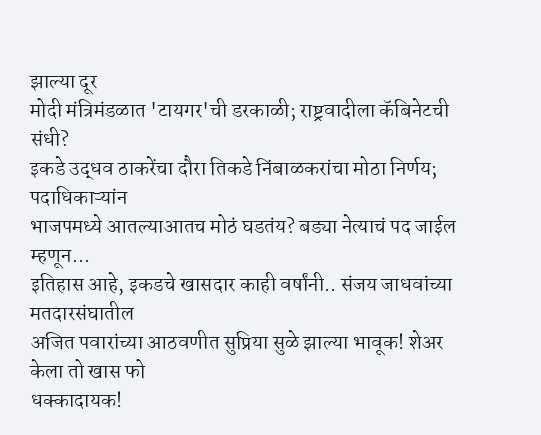झाल्या दूर
मोदी मंत्रिमंडळात 'टायगर'ची डरकाळी; राष्ट्रवादीला कॅबिनेटची संधी?
इकडे उद्धव ठाकरेंचा दौरा तिकडे निंबाळकरांचा मोठा निर्णय; पदाधिकाऱ्यांन
भाजपमध्ये आतल्याआतच मोठं घडतंय? बड्या नेत्याचं पद जाईल म्हणून...
इतिहास आहे, इकडचे खासदार काही वर्षांनी.. संजय जाधवांच्या मतदारसंघातील
अजित पवारांच्या आठवणीत सुप्रिया सुळे झाल्या भावूक! शेअर केला तो खास फो
धक्कादायक!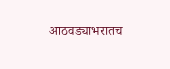आठवड्याभरातच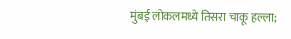मुंबई लोकलमध्ये तिसरा चाकू हल्ला;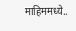माहिममध्ये..